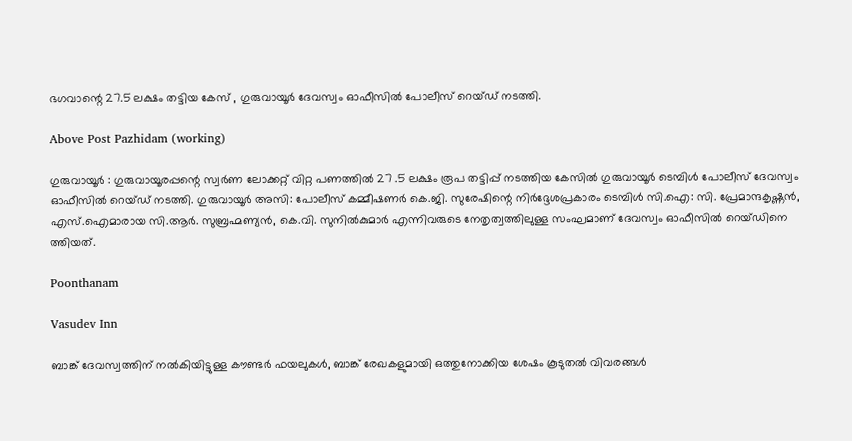ഭഗവാന്റെ 27.5 ലക്ഷം തട്ടിയ കേസ് , ഗുരുവായൂർ ദേവസ്വം ഓഫീസിൽ പോലീസ് റെയ്ഡ് നടത്തി.

Above Post Pazhidam (working)

ഗുരുവായൂർ : ഗുരുവായൂരപ്പന്റെ സ്വർണ ലോക്കറ്റ് വിറ്റ പണത്തിൽ 27 .5 ലക്ഷം രൂപ തട്ടിപ്പ് നടത്തിയ കേസിൽ ഗുരുവായൂര്‍ ടെമ്പിള്‍ പോലീസ് ദേവസ്വം ഓഫീസില്‍ റെയ്ഡ് നടത്തി. ഗുരുവായൂര്‍ അസി: പോലീസ് കമ്മീഷണര്‍ കെ.ജി. സുരേഷിന്റെ നിര്‍ദ്ദേശപ്രകാരം ടെമ്പിള്‍ സി.ഐ: സി. പ്രേമാന്ദകൃഷ്ണന്‍, എസ്.ഐമാരായ സി.ആര്‍. സുബ്രഹ്മണ്യന്‍, കെ.വി. സുനില്‍കുമാര്‍ എന്നിവരുടെ നേതൃത്വത്തിലുള്ള സംഘമാണ് ദേവസ്വം ഓഫീസില്‍ റെയ്‌ഡിനെ ത്തിയത്.

Poonthanam

Vasudev Inn

ബാങ്ക് ദേവസ്വത്തിന് നല്‍കിയിട്ടുള്ള കൗണ്ടര്‍ ഫയലുകള്‍, ബാങ്ക് രേഖകളുമായി ഒത്തുനോക്കിയ ശേഷം കൂടുതല്‍ വിവരങ്ങള്‍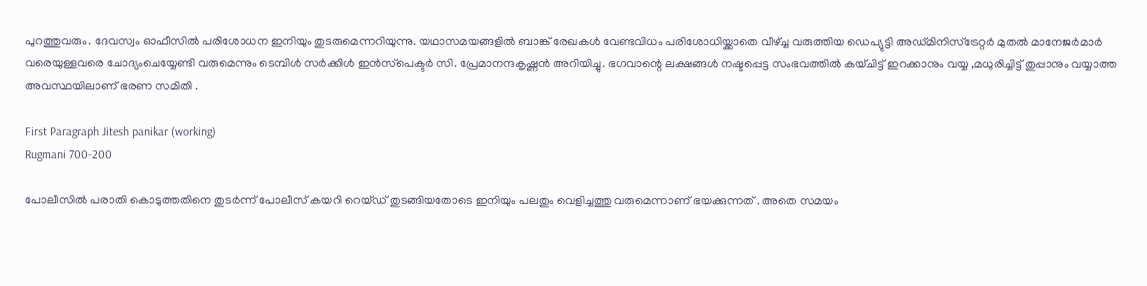പുറത്തുവരും. ദേവസ്വം ഓഫീസില്‍ പരിശോധന ഇനിയും തുടരുമെന്നറിയുന്നു. യഥാസമയങ്ങളില്‍ ബാങ്ക് രേഖകള്‍ വേണ്ടവിധം പരിശോധിയ്ക്കാതെ വീഴ്ച്ച വരുത്തിയ ഡെപ്യുട്ടി അഡ്മിനിസ്‌ട്രേറ്റര്‍ മുതല്‍ മാനേജര്‍മാര്‍ വരെയുള്ളവരെ ചോദ്യംചെയ്യേണ്ടി വരുമെന്നും ടെമ്പിള്‍ സര്‍ക്കിള്‍ ഇന്‍സ്‌പെക്ടര്‍ സി. പ്രേമാനന്ദകൃഷ്ണന്‍ അറിയിച്ചു. ഭഗവാന്റെ ലക്ഷങ്ങൾ നഷ്ടപ്പെട്ട സംഭവത്തിൽ കയ്ചിട്ട് ഇറക്കാനും വയ്യ ,മധുരിച്ചിട്ട് തുപ്പാനും വയ്യാത്ത അവസ്ഥയിലാണ് ഭരണ സമിതി .

First Paragraph Jitesh panikar (working)
Rugmani 700-200

പോലീസിൽ പരാതി കൊടുത്തതിനെ തുടർന്ന് പോലീസ് കയറി റെയ്ഡ് തുടങ്ങിയതോടെ ഇനിയും പലതും വെളിച്ചത്തു വരുമെന്നാണ് ഭയക്കുന്നത് . അതെ സമയം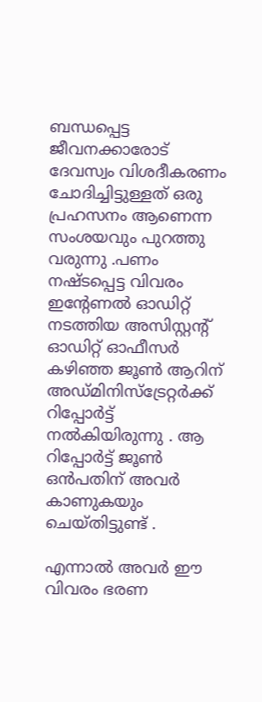ബന്ധപ്പെട്ട ജീവനക്കാരോട് ദേവസ്വം വിശദീകരണം ചോദിച്ചിട്ടുള്ളത് ഒരു പ്രഹസനം ആണെന്ന സംശയവും പുറത്തു വരുന്നു .പണം നഷ്ടപ്പെട്ട വിവരം ഇന്റേണൽ ഓഡിറ്റ് നടത്തിയ അസിസ്റ്റന്റ് ഓഡിറ്റ് ഓഫീസർ കഴിഞ്ഞ ജൂൺ ആറിന് അഡ്മിനിസ്ട്രേറ്റർക്ക് റിപ്പോർട്ട് നൽകിയിരുന്നു . ആ റിപ്പോർട്ട് ജൂൺ ഒൻപതിന് അവർ കാണുകയും ചെയ്തിട്ടുണ്ട് .

എന്നാൽ അവർ ഈ വിവരം ഭരണ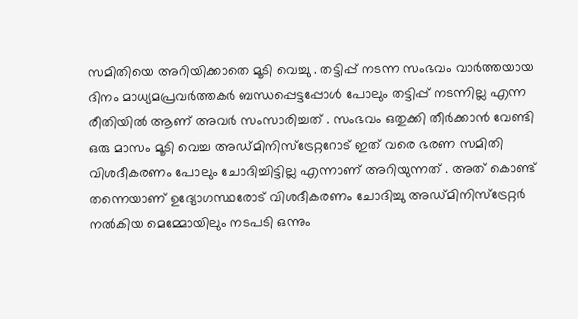സമിതിയെ അറിയിക്കാതെ മൂടി വെച്ചു . തട്ടിപ്പ് നടന്ന സംഭവം വാർത്തയായ ദിനം മാധ്യമപ്രവർത്തകർ ബന്ധപ്പെട്ടപ്പോൾ പോലും തട്ടിപ്പ് നടന്നില്ല എന്ന രീതിയിൽ ആണ് അവർ സംസാരിച്ചത് . സംഭവം ഒതുക്കി തീർക്കാൻ വേണ്ടി ഒരു മാസം മൂടി വെച്ച അഡ്മിനിസ്ട്രേറ്ററോട് ഇത് വരെ ഭരണ സമിതി വിശദീകരണം പോലും ചോദിച്ചിട്ടില്ല എന്നാണ് അറിയുന്നത് . അത് കൊണ്ട് തന്നെയാണ് ഉദ്യോഗസ്ഥരോട് വിശദീകരണം ചോദിച്ചു അഡ്മിനിസ്ട്രേറ്റർ നൽകിയ മെമ്മോയിലും നടപടി ഒന്നും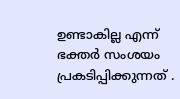ഉണ്ടാകില്ല എന്ന് ഭക്തർ സംശയം പ്രകടിപ്പിക്കുന്നത് .